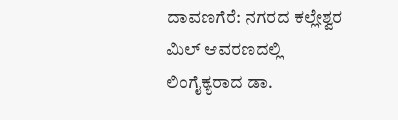ದಾವಣಗೆರೆ: ನಗರದ ಕಲ್ಲೇಶ್ವರ ಮಿಲ್ ಆವರಣದಲ್ಲಿ ಲಿಂಗೈಕ್ಯರಾದ ಡಾ.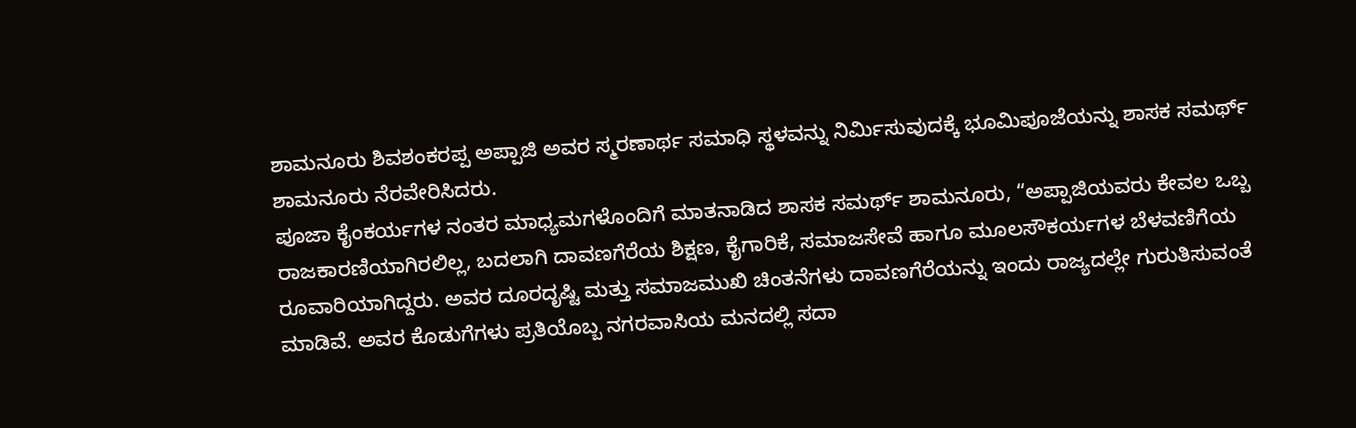ಶಾಮನೂರು ಶಿವಶಂಕರಪ್ಪ ಅಪ್ಪಾಜಿ ಅವರ ಸ್ಮರಣಾರ್ಥ ಸಮಾಧಿ ಸ್ಥಳವನ್ನು ನಿರ್ಮಿಸುವುದಕ್ಕೆ ಭೂಮಿಪೂಜೆಯನ್ನು ಶಾಸಕ ಸಮರ್ಥ್ ಶಾಮನೂರು ನೆರವೇರಿಸಿದರು.
ಪೂಜಾ ಕೈಂಕರ್ಯಗಳ ನಂತರ ಮಾಧ್ಯಮಗಳೊಂದಿಗೆ ಮಾತನಾಡಿದ ಶಾಸಕ ಸಮರ್ಥ್ ಶಾಮನೂರು, “ಅಪ್ಪಾಜಿಯವರು ಕೇವಲ ಒಬ್ಬ ರಾಜಕಾರಣಿಯಾಗಿರಲಿಲ್ಲ, ಬದಲಾಗಿ ದಾವಣಗೆರೆಯ ಶಿಕ್ಷಣ, ಕೈಗಾರಿಕೆ, ಸಮಾಜಸೇವೆ ಹಾಗೂ ಮೂಲಸೌಕರ್ಯಗಳ ಬೆಳವಣಿಗೆಯ ರೂವಾರಿಯಾಗಿದ್ದರು. ಅವರ ದೂರದೃಷ್ಟಿ ಮತ್ತು ಸಮಾಜಮುಖಿ ಚಿಂತನೆಗಳು ದಾವಣಗೆರೆಯನ್ನು ಇಂದು ರಾಜ್ಯದಲ್ಲೇ ಗುರುತಿಸುವಂತೆ ಮಾಡಿವೆ. ಅವರ ಕೊಡುಗೆಗಳು ಪ್ರತಿಯೊಬ್ಬ ನಗರವಾಸಿಯ ಮನದಲ್ಲಿ ಸದಾ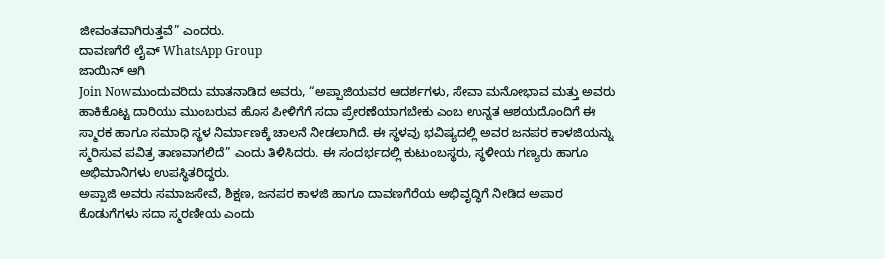ಜೀವಂತವಾಗಿರುತ್ತವೆ” ಎಂದರು.
ದಾವಣಗೆರೆ ಲೈವ್ WhatsApp Group
ಜಾಯಿನ್ ಆಗಿ
Join Nowಮುಂದುವರಿದು ಮಾತನಾಡಿದ ಅವರು, “ಅಪ್ಪಾಜಿಯವರ ಆದರ್ಶಗಳು, ಸೇವಾ ಮನೋಭಾವ ಮತ್ತು ಅವರು ಹಾಕಿಕೊಟ್ಟ ದಾರಿಯು ಮುಂಬರುವ ಹೊಸ ಪೀಳಿಗೆಗೆ ಸದಾ ಪ್ರೇರಣೆಯಾಗಬೇಕು ಎಂಬ ಉನ್ನತ ಆಶಯದೊಂದಿಗೆ ಈ ಸ್ಮಾರಕ ಹಾಗೂ ಸಮಾಧಿ ಸ್ಥಳ ನಿರ್ಮಾಣಕ್ಕೆ ಚಾಲನೆ ನೀಡಲಾಗಿದೆ. ಈ ಸ್ಥಳವು ಭವಿಷ್ಯದಲ್ಲಿ ಅವರ ಜನಪರ ಕಾಳಜಿಯನ್ನು ಸ್ಮರಿಸುವ ಪವಿತ್ರ ತಾಣವಾಗಲಿದೆ” ಎಂದು ತಿಳಿಸಿದರು. ಈ ಸಂದರ್ಭದಲ್ಲಿ ಕುಟುಂಬಸ್ಥರು, ಸ್ಥಳೀಯ ಗಣ್ಯರು ಹಾಗೂ ಅಭಿಮಾನಿಗಳು ಉಪಸ್ಥಿತರಿದ್ದರು.
ಅಪ್ಪಾಜಿ ಅವರು ಸಮಾಜಸೇವೆ, ಶಿಕ್ಷಣ, ಜನಪರ ಕಾಳಜಿ ಹಾಗೂ ದಾವಣಗೆರೆಯ ಅಭಿವೃದ್ಧಿಗೆ ನೀಡಿದ ಅಪಾರ ಕೊಡುಗೆಗಳು ಸದಾ ಸ್ಮರಣೀಯ ಎಂದು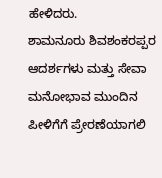ಹೇಳಿದರು.
ಶಾಮನೂರು ಶಿವಶಂಕರಪ್ಪರ ಆದರ್ಶಗಳು ಮತ್ತು ಸೇವಾ ಮನೋಭಾವ ಮುಂದಿನ ಪೀಳಿಗೆಗೆ ಪ್ರೇರಣೆಯಾಗಲಿ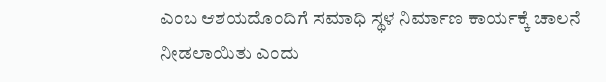ಎಂಬ ಆಶಯದೊಂದಿಗೆ ಸಮಾಧಿ ಸ್ಥಳ ನಿರ್ಮಾಣ ಕಾರ್ಯಕ್ಕೆ ಚಾಲನೆ ನೀಡಲಾಯಿತು ಎಂದು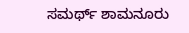ಸಮರ್ಥ್ ಶಾಮನೂರು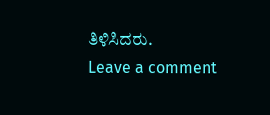ತಿಳಿಸಿದರು.
Leave a comment